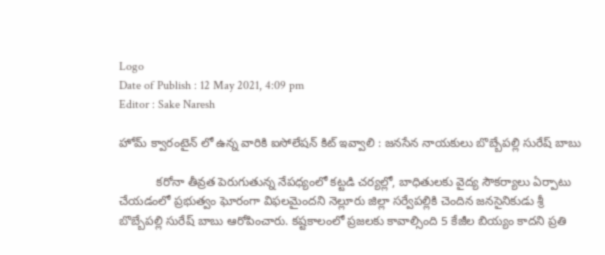Logo
Date of Publish : 12 May 2021, 4:09 pm
Editor : Sake Naresh

హోమ్ క్వారంటైన్ లో ఉన్న వారికి ఐసోలేషన్ కిట్ ఇవ్వాలి : జనసేన నాయకులు బొబ్బేపల్లి సురేష్ బాబు

           కరోనా తీవ్రత పెరుగుతున్న నేపధ్యంలో కట్టడి చర్యల్లో, బాధితులకు వైద్య సౌకర్యాలు ఏర్పాటు చేయడంలో ప్రభుత్వం ఘోరంగా విఫలమైందని నెల్లూరు జిల్లా సర్వేపల్లికి చెందిన జనసైనికుడు శ్రీ బొబ్బేపల్లి సురేష్ బాబు ఆరోపించారు. కష్టకాలంలో ప్రజలకు కావాల్సింది 5 కేజీల బియ్యం కాదని ప్రతి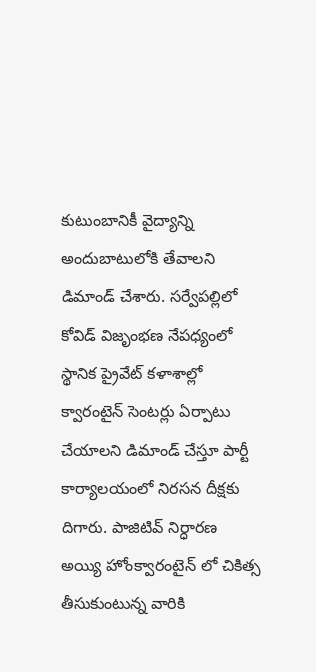కుటుంబానికీ వైద్యాన్ని అందుబాటులోకి తేవాలని డిమాండ్ చేశారు. సర్వేపల్లిలో కోవిడ్ విజృంభణ నేపధ్యంలో స్థానిక ప్రైవేట్ కళాశాల్లో క్వారంటైన్ సెంటర్లు ఏర్పాటు చేయాలని డిమాండ్ చేస్తూ పార్టీ కార్యాలయంలో నిరసన దీక్షకు దిగారు. పాజిటివ్ నిర్ధారణ అయ్యి హోంక్వారంటైన్ లో చికిత్స తీసుకుంటున్న వారికి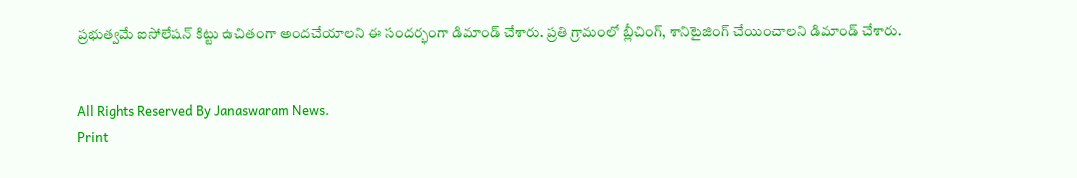ప్రభుత్వమే ఐసోలేషన్ కిట్టు ఉచితంగా అందచేయాలని ఈ సందర్భంగా డిమాండ్ చేశారు. ప్రతి గ్రామంలో బ్లీచింగ్, శానిటైజింగ్ చేయించాలని డిమాండ్ చేశారు.


All Rights Reserved By Janaswaram News.
Print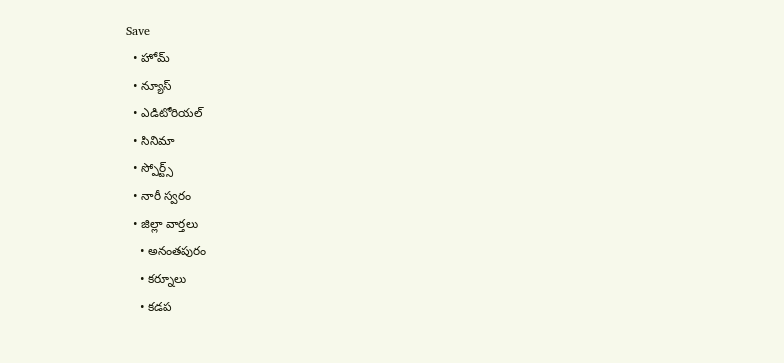Save
  • హోమ్
  • న్యూస్
  • ఎడిటోరియల్
  • సినిమా
  • స్పోర్ట్స్
  • నారీ స్వరం
  • జిల్లా వార్తలు
    • అనంతపురం
    • కర్నూలు
    • కడప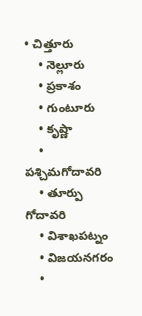• చిత్తూరు
    • నెల్లూరు
    • ప్రకాశం
    • గుంటూరు
    • కృష్ణా
    • పశ్చిమగోదావరి
    • తూర్పు గోదావరి
    • విశాఖపట్నం
    • విజయనగరం
    •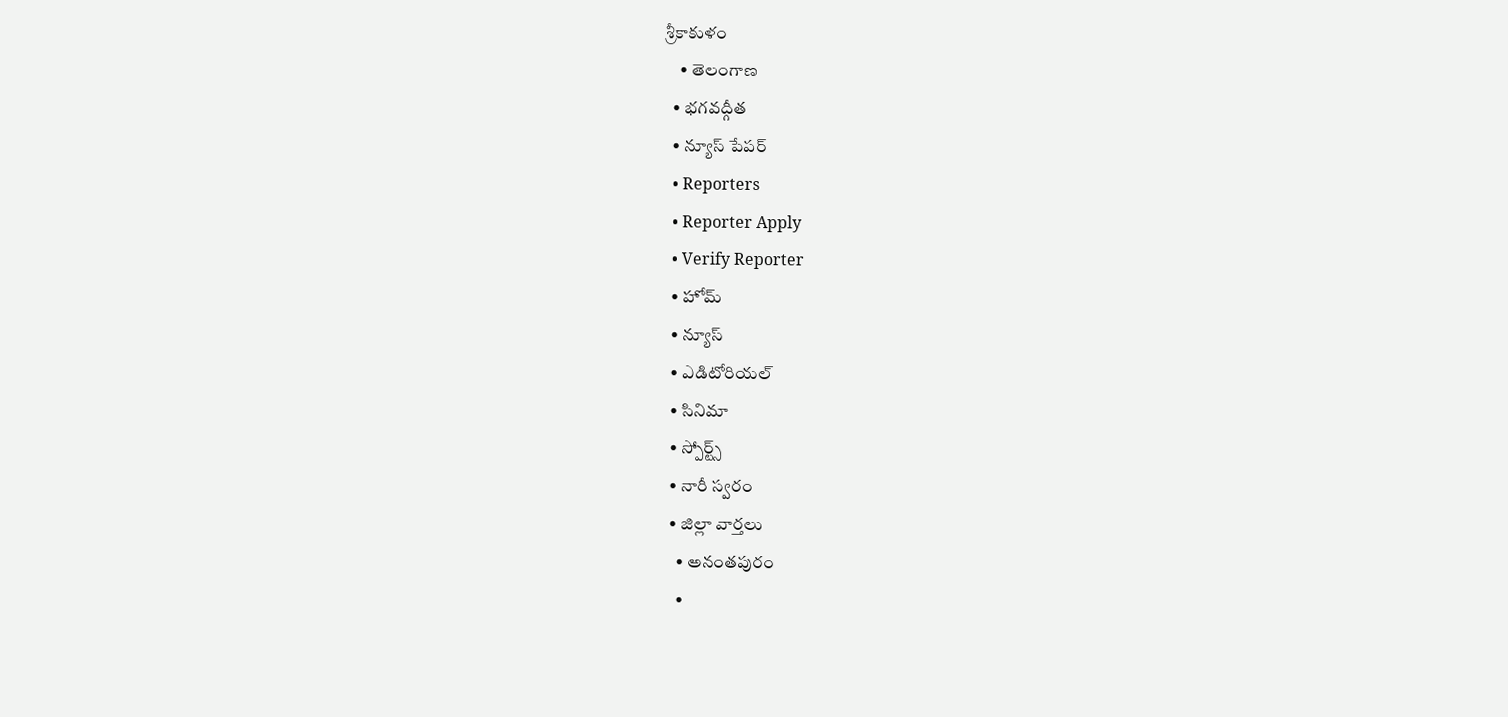శ్రీకాకుళం
    • తెలంగాణ
  • భగవద్గీత
  • న్యూస్ పేపర్
  • Reporters
  • Reporter Apply
  • Verify Reporter
  • హోమ్
  • న్యూస్
  • ఎడిటోరియల్
  • సినిమా
  • స్పోర్ట్స్
  • నారీ స్వరం
  • జిల్లా వార్తలు
    • అనంతపురం
    •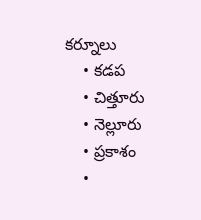కర్నూలు
    • కడప
    • చిత్తూరు
    • నెల్లూరు
    • ప్రకాశం
    •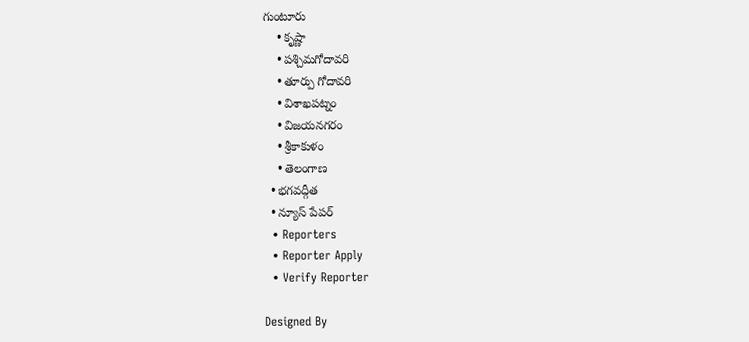గుంటూరు
    • కృష్ణా
    • పశ్చిమగోదావరి
    • తూర్పు గోదావరి
    • విశాఖపట్నం
    • విజయనగరం
    • శ్రీకాకుళం
    • తెలంగాణ
  • భగవద్గీత
  • న్యూస్ పేపర్
  • Reporters
  • Reporter Apply
  • Verify Reporter

Designed By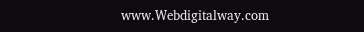www.Webdigitalway.com